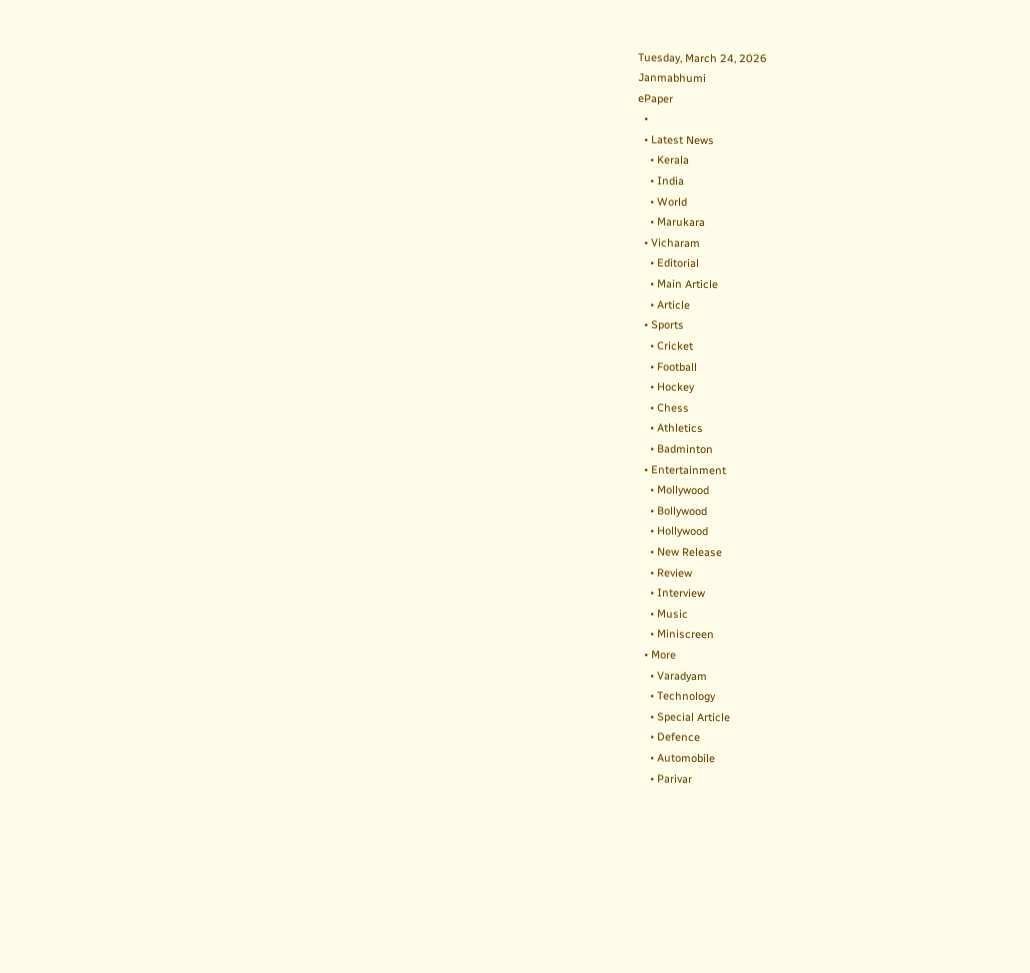Tuesday, March 24, 2026
Janmabhumi
ePaper
  •
  • Latest News
    • Kerala
    • India
    • World
    • Marukara
  • Vicharam
    • Editorial
    • Main Article
    • Article
  • Sports
    • Cricket
    • Football
    • Hockey
    • Chess
    • Athletics
    • Badminton
  • Entertainment
    • Mollywood
    • Bollywood
    • Hollywood
    • New Release
    • Review
    • Interview
    • Music
    • Miniscreen
  • More
    • Varadyam
    • Technology
    • Special Article
    • Defence
    • Automobile
    • Parivar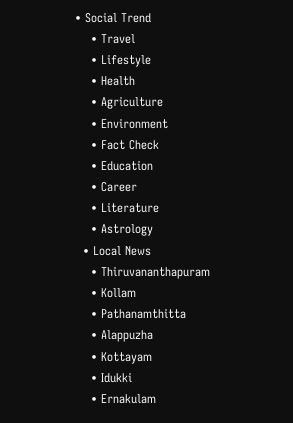• Social Trend
    • Travel
    • Lifestyle
    • Health
    • Agriculture
    • Environment
    • Fact Check
    • Education
    • Career
    • Literature
    • Astrology
  • Local News
    • Thiruvananthapuram
    • Kollam
    • Pathanamthitta
    • Alappuzha
    • Kottayam
    • Idukki
    • Ernakulam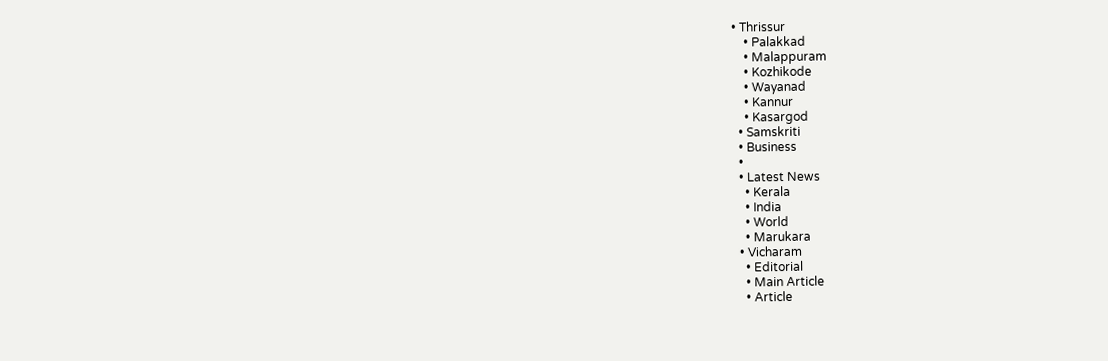• Thrissur
    • Palakkad
    • Malappuram
    • Kozhikode
    • Wayanad
    • Kannur
    • Kasargod
  • Samskriti
  • Business
  •
  • Latest News
    • Kerala
    • India
    • World
    • Marukara
  • Vicharam
    • Editorial
    • Main Article
    • Article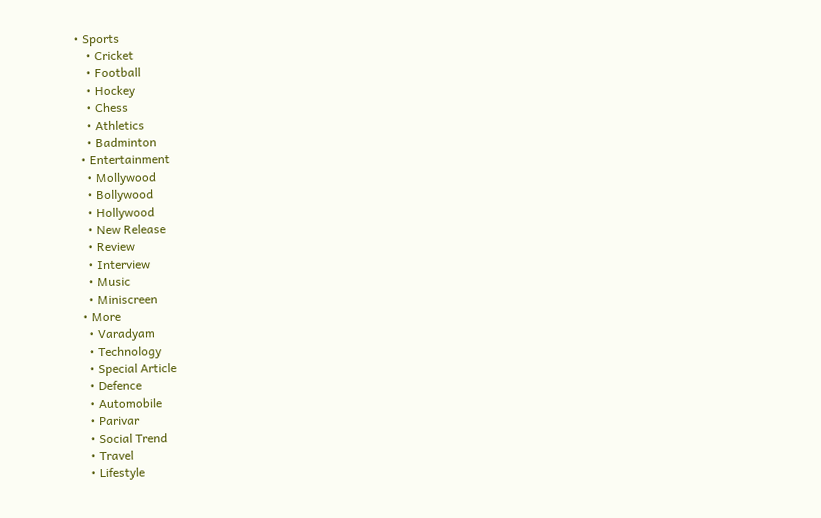• Sports
    • Cricket
    • Football
    • Hockey
    • Chess
    • Athletics
    • Badminton
  • Entertainment
    • Mollywood
    • Bollywood
    • Hollywood
    • New Release
    • Review
    • Interview
    • Music
    • Miniscreen
  • More
    • Varadyam
    • Technology
    • Special Article
    • Defence
    • Automobile
    • Parivar
    • Social Trend
    • Travel
    • Lifestyle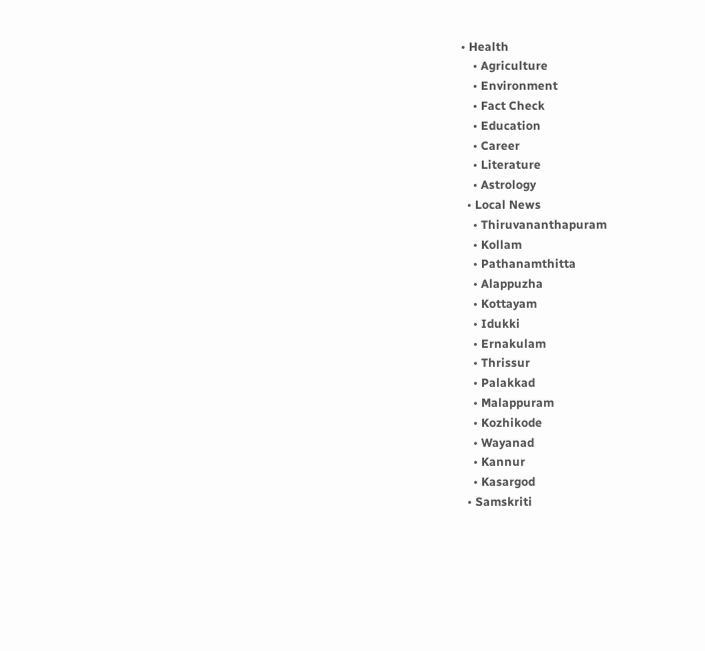• Health
    • Agriculture
    • Environment
    • Fact Check
    • Education
    • Career
    • Literature
    • Astrology
  • Local News
    • Thiruvananthapuram
    • Kollam
    • Pathanamthitta
    • Alappuzha
    • Kottayam
    • Idukki
    • Ernakulam
    • Thrissur
    • Palakkad
    • Malappuram
    • Kozhikode
    • Wayanad
    • Kannur
    • Kasargod
  • Samskriti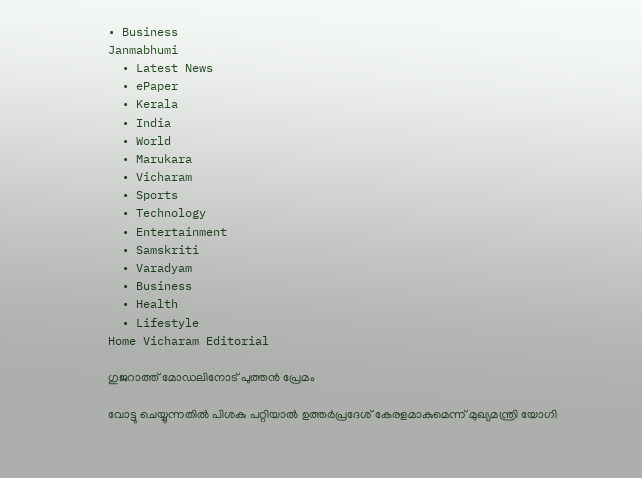• Business
Janmabhumi
  • Latest News
  • ePaper
  • Kerala
  • India
  • World
  • Marukara
  • Vicharam
  • Sports
  • Technology
  • Entertainment
  • Samskriti
  • Varadyam
  • Business
  • Health
  • Lifestyle
Home Vicharam Editorial

ഗുജറാത്ത് മോഡലിനോട് പുത്തന്‍ പ്രേമം

വോട്ടു ചെയ്യുന്നതില്‍ പിശകു പറ്റിയാല്‍ ഉത്തര്‍പ്രദേശ് കേരളമാകുമെന്ന് മുഖ്യമന്ത്രി യോഗി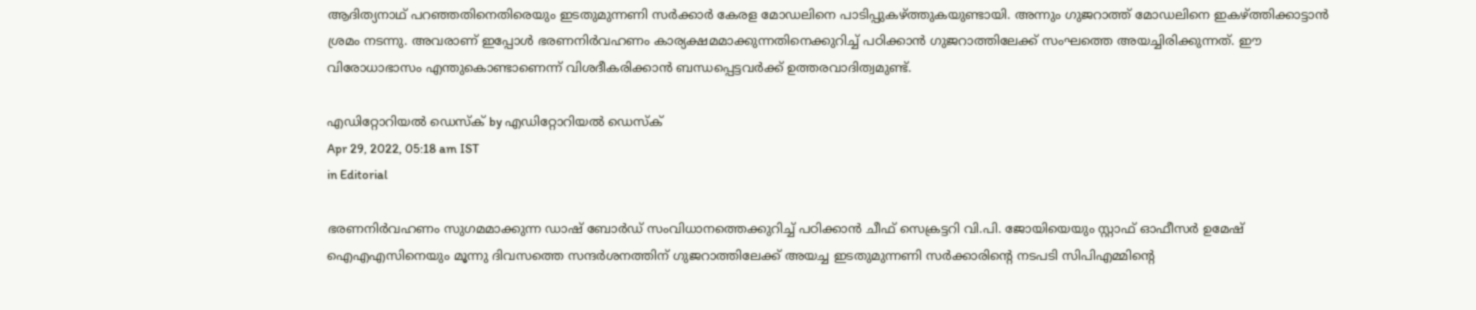ആദിത്യനാഥ് പറഞ്ഞതിനെതിരെയും ഇടതുമുന്നണി സര്‍ക്കാര്‍ കേരള മോഡലിനെ പാടിപ്പുകഴ്‌ത്തുകയുണ്ടായി. അന്നും ഗുജറാത്ത് മോഡലിനെ ഇകഴ്‌ത്തിക്കാട്ടാന്‍ ശ്രമം നടന്നു. അവരാണ് ഇപ്പോള്‍ ഭരണനിര്‍വഹണം കാര്യക്ഷമമാക്കുന്നതിനെക്കുറിച്ച് പഠിക്കാന്‍ ഗുജറാത്തിലേക്ക് സംഘത്തെ അയച്ചിരിക്കുന്നത്. ഈ വിരോധാഭാസം എന്തുകൊണ്ടാണെന്ന് വിശദീകരിക്കാന്‍ ബന്ധപ്പെട്ടവര്‍ക്ക് ഉത്തരവാദിത്വമുണ്ട്.

എഡിറ്റോറിയൽ ഡെസ്ക് by എഡിറ്റോറിയൽ ഡെസ്ക്
Apr 29, 2022, 05:18 am IST
in Editorial

ഭരണനിര്‍വഹണം സുഗമമാക്കുന്ന ഡാഷ് ബോര്‍ഡ് സംവിധാനത്തെക്കുറിച്ച് പഠിക്കാന്‍ ചീഫ് സെക്രട്ടറി വി.പി. ജോയിയെയും സ്റ്റാഫ് ഓഫീസര്‍ ഉമേഷ് ഐഎഎസിനെയും മൂന്നു ദിവസത്തെ സന്ദര്‍ശനത്തിന് ഗുജറാത്തിലേക്ക് അയച്ച ഇടതുമുന്നണി സര്‍ക്കാരിന്റെ നടപടി സിപിഎമ്മിന്റെ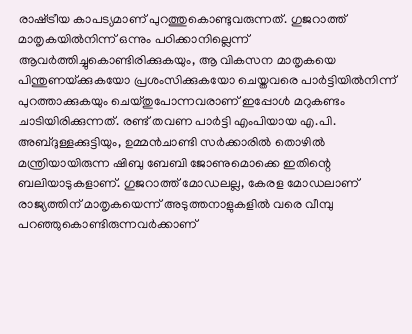രാഷ്‌ട്രീയ കാപട്യമാണ് പുറത്തുകൊണ്ടുവരുന്നത്. ഗുജറാത്ത് മാതൃകയില്‍നിന്ന് ഒന്നും പഠിക്കാനില്ലെന്ന് ആവര്‍ത്തിച്ചുകൊണ്ടിരിക്കുകയും, ആ വികസന മാതൃകയെ പിന്തുണയ്‌ക്കുകയോ പ്രശംസിക്കുകയോ ചെയ്തവരെ പാര്‍ട്ടിയില്‍നിന്ന് പുറത്താക്കുകയും ചെയ്തുപോന്നവരാണ് ഇപ്പോള്‍ മറുകണ്ടം ചാടിയിരിക്കുന്നത്. രണ്ട് തവണ പാര്‍ട്ടി എംപിയായ എ.പി. അബ്ദുള്ളക്കുട്ടിയും, ഉമ്മന്‍ചാണ്ടി സര്‍ക്കാരില്‍ തൊഴില്‍ മന്ത്രിയായിരുന്ന ഷിബു ബേബി ജോണുമൊക്കെ ഇതിന്റെ ബലിയാടുകളാണ്. ഗുജറാത്ത് മോഡലല്ല, കേരള മോഡലാണ് രാജ്യത്തിന് മാതൃകയെന്ന് അടുത്തനാളുകളില്‍ വരെ വീമ്പു പറഞ്ഞുകൊണ്ടിരുന്നവര്‍ക്കാണ്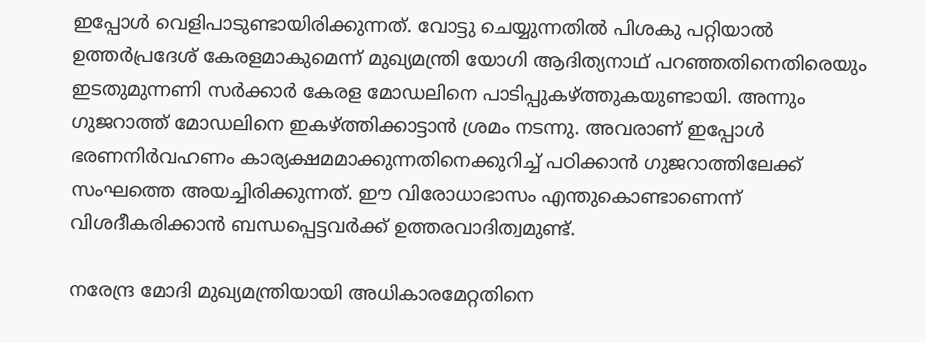ഇപ്പോള്‍ വെളിപാടുണ്ടായിരിക്കുന്നത്. വോട്ടു ചെയ്യുന്നതില്‍ പിശകു പറ്റിയാല്‍ ഉത്തര്‍പ്രദേശ് കേരളമാകുമെന്ന് മുഖ്യമന്ത്രി യോഗി ആദിത്യനാഥ് പറഞ്ഞതിനെതിരെയും ഇടതുമുന്നണി സര്‍ക്കാര്‍ കേരള മോഡലിനെ പാടിപ്പുകഴ്‌ത്തുകയുണ്ടായി. അന്നും ഗുജറാത്ത് മോഡലിനെ ഇകഴ്‌ത്തിക്കാട്ടാന്‍ ശ്രമം നടന്നു. അവരാണ് ഇപ്പോള്‍ ഭരണനിര്‍വഹണം കാര്യക്ഷമമാക്കുന്നതിനെക്കുറിച്ച് പഠിക്കാന്‍ ഗുജറാത്തിലേക്ക് സംഘത്തെ അയച്ചിരിക്കുന്നത്. ഈ വിരോധാഭാസം എന്തുകൊണ്ടാണെന്ന് വിശദീകരിക്കാന്‍ ബന്ധപ്പെട്ടവര്‍ക്ക് ഉത്തരവാദിത്വമുണ്ട്.

നരേന്ദ്ര മോദി മുഖ്യമന്ത്രിയായി അധികാരമേറ്റതിനെ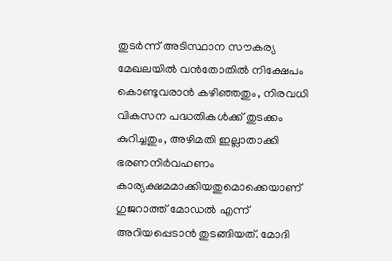തുടര്‍ന്ന് അടിസ്ഥാന സൗകര്യ മേഖലയില്‍ വന്‍തോതില്‍ നിക്ഷേപം കൊണ്ടുവരാന്‍ കഴിഞ്ഞതും, നിരവധി വികസന പദ്ധതികള്‍ക്ക് തുടക്കം കുറിച്ചതും, അഴിമതി ഇല്ലാതാക്കി ഭരണനിര്‍വഹണം കാര്യക്ഷമമാക്കിയതുമൊക്കെയാണ് ഗുജറാത്ത് മോഡല്‍ എന്ന് അറിയപ്പെടാന്‍ തുടങ്ങിയത്. മോദി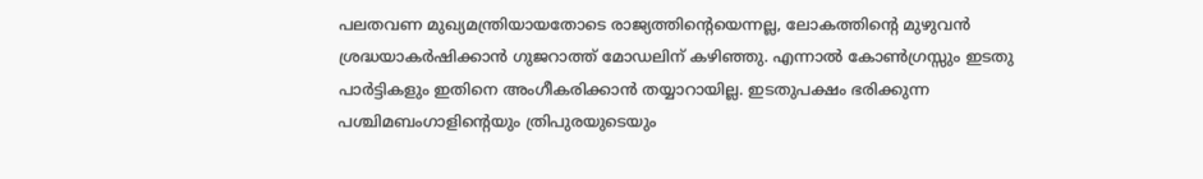പലതവണ മുഖ്യമന്ത്രിയായതോടെ രാജ്യത്തിന്റെയെന്നല്ല, ലോകത്തിന്റെ മുഴുവന്‍ ശ്രദ്ധയാകര്‍ഷിക്കാന്‍ ഗുജറാത്ത് മോഡലിന് കഴിഞ്ഞു. എന്നാല്‍ കോണ്‍ഗ്രസ്സും ഇടതു പാര്‍ട്ടികളും ഇതിനെ അംഗീകരിക്കാന്‍ തയ്യാറായില്ല. ഇടതുപക്ഷം ഭരിക്കുന്ന പശ്ചിമബംഗാളിന്റെയും ത്രിപുരയുടെയും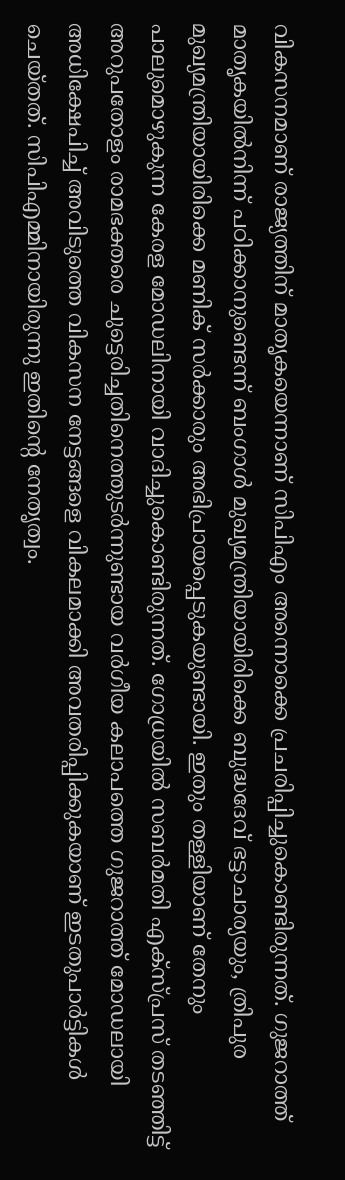വികസനമാണ് രാജ്യത്തിന് മാതൃകയെന്നാണ് സിപിഎം അന്നൊക്കെ പ്രചരിപ്പിച്ചുകൊണ്ടിരുന്നത്. ഗുജറാത്ത് മാതൃകയില്‍നിന്ന് പഠിക്കാനുണ്ടെന്ന് ബംഗാള്‍ മുഖ്യമന്ത്രിയായിരിക്കെ ബുദ്ധദേവ് ഭട്ടാചാര്യയും, ത്രിപുര മുഖ്യമന്ത്രിയായിരിക്കെ മണിക് സര്‍ക്കാരും അഭിപ്രായപ്പെടുകയുണ്ടായി. ഇതും തള്ളിയാണ് തേനും പാലുമൊഴുകുന്ന കേരള മോഡലിനായി വാദിച്ചുകൊണ്ടിരുന്നത്. ഗോധ്രയില്‍ സബര്‍മതി എക്‌സ്പ്രസ് തടഞ്ഞിട്ട് അറുപതോളം രാമഭക്തരെ ചുട്ടെരിച്ചതിനെത്തുടര്‍ന്നുണ്ടായ വര്‍ഗീയ കലാപത്തെ ഗുജറാത്ത് മോഡലായി അധിക്ഷേപിച്ച് അവിടുത്തെ വികസന നേട്ടങ്ങളെ വികലമാക്കി അവതരിപ്പിക്കുകയാണ് ഇടതുപാര്‍ട്ടികള്‍ ചെയ്തത്. സിപിഎമ്മിനായിരുന്നു ഇതിന്റെ നേതൃത്വം.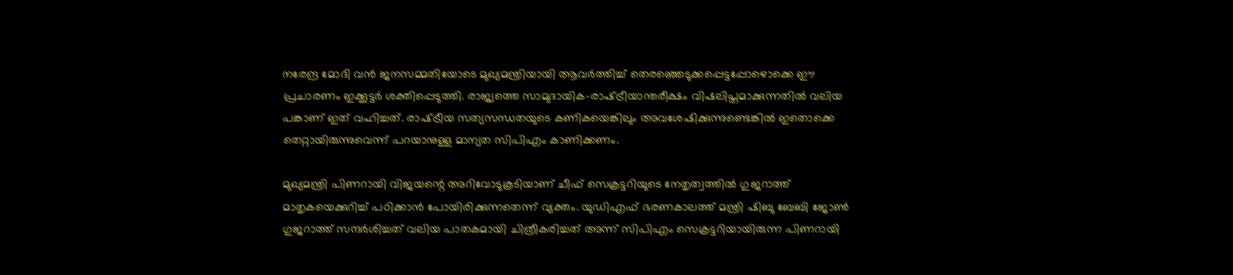നരേന്ദ്ര മോദി വന്‍ ജനസമ്മതിയോടെ മുഖ്യമന്ത്രിയായി ആവര്‍ത്തിച്ച് തെരഞ്ഞെടുക്കപ്പെട്ടപ്പോഴൊക്കെ ഈ പ്രചാരണം ഇക്കൂട്ടര്‍ ശക്തിപ്പെടുത്തി. രാജ്യത്തെ സാമുദായിക-രാഷ്‌ട്രീയാന്തരീക്ഷം വിഷലിപ്തമാക്കുന്നതില്‍ വലിയ പങ്കാണ് ഇത് വഹിച്ചത്. രാഷ്‌ട്രീയ സത്യസന്ധതയുടെ കണികയെങ്കിലും അവശേഷിക്കുന്നുണ്ടെങ്കില്‍ ഇതൊക്കെ തെറ്റായിരുന്നുവെന്ന് പറയാനുള്ള മാന്യത സിപിഎം കാണിക്കണം.

മുഖ്യമന്ത്രി പിണറായി വിജയന്റെ അറിവോടുകൂടിയാണ് ചീഫ് സെക്രട്ടറിയുടെ നേതൃത്വത്തില്‍ ഗുജറാത്ത് മാതൃകയെക്കുറിച്ച് പഠിക്കാന്‍ പോയിരിക്കുന്നതെന്ന് വ്യക്തം. യുഡിഎഫ് ഭരണകാലത്ത് മന്ത്രി ഷിബു ബേബി ജോണ്‍ ഗുജറാത്ത് സന്ദര്‍ശിച്ചത് വലിയ പാതകമായി ചിത്രീകരിച്ചത് അന്ന് സിപിഎം സെക്രട്ടറിയായിരുന്ന പിണറായി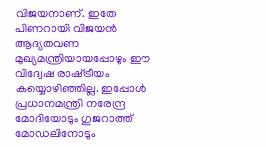വിജയനാണ്. ഇതേ പിണറായി വിജയന്‍ ആദ്യതവണ മുഖ്യമന്ത്രിയായപ്പോഴും ഈ വിദ്വേഷ രാഷ്‌ട്രീയം കയ്യൊഴിഞ്ഞില്ല. ഇപ്പോള്‍ പ്രധാനമന്ത്രി നരേന്ദ്ര മോദിയോടും ഗുജറാത്ത് മോഡലിനോടും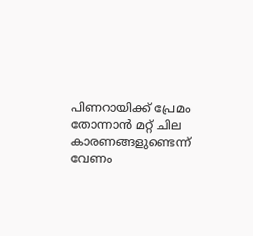പിണറായിക്ക് പ്രേമം തോന്നാന്‍ മറ്റ് ചില കാരണങ്ങളുണ്ടെന്ന് വേണം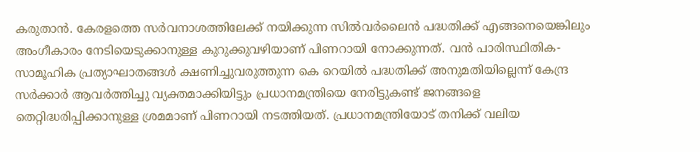കരുതാന്‍. കേരളത്തെ സര്‍വനാശത്തിലേക്ക് നയിക്കുന്ന സില്‍വര്‍ലൈന്‍ പദ്ധതിക്ക് എങ്ങനെയെങ്കിലും അംഗീകാരം നേടിയെടുക്കാനുള്ള കുറുക്കുവഴിയാണ് പിണറായി നോക്കുന്നത്. വന്‍ പാരിസ്ഥിതിക-സാമൂഹിക പ്രത്യാഘാതങ്ങള്‍ ക്ഷണിച്ചുവരുത്തുന്ന കെ റെയില്‍ പദ്ധതിക്ക് അനുമതിയില്ലെന്ന് കേന്ദ്ര സര്‍ക്കാര്‍ ആവര്‍ത്തിച്ചു വ്യക്തമാക്കിയിട്ടും പ്രധാനമന്ത്രിയെ നേരിട്ടുകണ്ട് ജനങ്ങളെ തെറ്റിദ്ധരിപ്പിക്കാനുള്ള ശ്രമമാണ് പിണറായി നടത്തിയത്. പ്രധാനമന്ത്രിയോട് തനിക്ക് വലിയ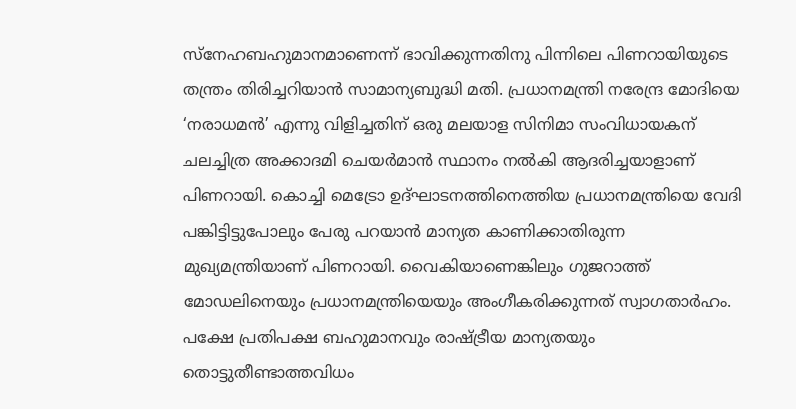സ്‌നേഹബഹുമാനമാണെന്ന് ഭാവിക്കുന്നതിനു പിന്നിലെ പിണറായിയുടെ തന്ത്രം തിരിച്ചറിയാന്‍ സാമാന്യബുദ്ധി മതി. പ്രധാനമന്ത്രി നരേന്ദ്ര മോദിയെ ‘നരാധമന്‍’ എന്നു വിളിച്ചതിന് ഒരു മലയാള സിനിമാ സംവിധായകന് ചലച്ചിത്ര അക്കാദമി ചെയര്‍മാന്‍ സ്ഥാനം നല്‍കി ആദരിച്ചയാളാണ് പിണറായി. കൊച്ചി മെട്രോ ഉദ്ഘാടനത്തിനെത്തിയ പ്രധാനമന്ത്രിയെ വേദി പങ്കിട്ടിട്ടുപോലും പേരു പറയാന്‍ മാന്യത കാണിക്കാതിരുന്ന മുഖ്യമന്ത്രിയാണ് പിണറായി. വൈകിയാണെങ്കിലും ഗുജറാത്ത് മോഡലിനെയും പ്രധാനമന്ത്രിയെയും അംഗീകരിക്കുന്നത് സ്വാഗതാര്‍ഹം. പക്ഷേ പ്രതിപക്ഷ ബഹുമാനവും രാഷ്‌ട്രീയ മാന്യതയും തൊട്ടുതീണ്ടാത്തവിധം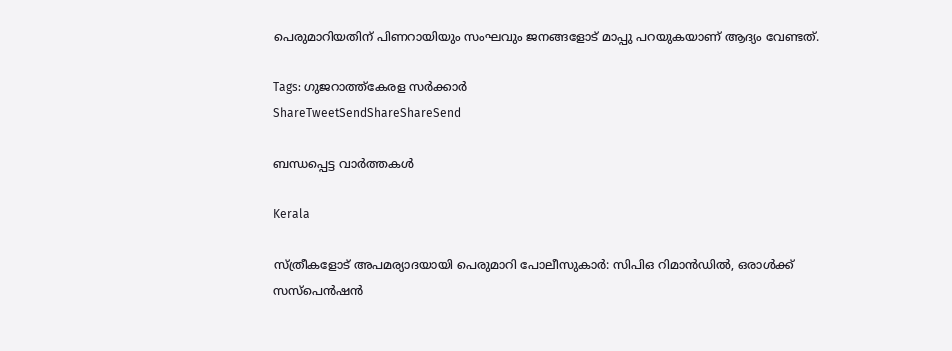പെരുമാറിയതിന് പിണറായിയും സംഘവും ജനങ്ങളോട് മാപ്പു പറയുകയാണ് ആദ്യം വേണ്ടത്.

Tags: ഗുജറാത്ത്കേരള സര്‍ക്കാര്‍
ShareTweetSendShareShareSend

ബന്ധപ്പെട്ട വാര്‍ത്തകള്‍

Kerala

സ്ത്രീകളോട് അപമര്യാദയായി പെരുമാറി പോലീസുകാര്‍: സിപിഒ റിമാന്‍ഡില്‍, ഒരാള്‍ക്ക് സസ്പെന്‍ഷന്‍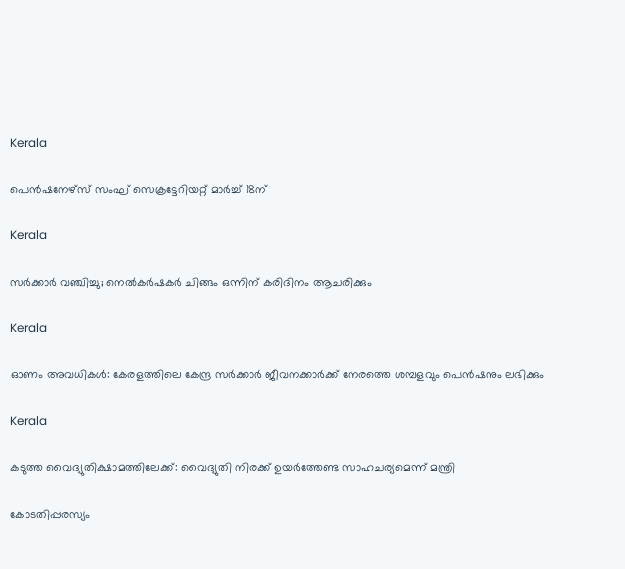Kerala

പെന്‍ഷനേഴ്‌സ് സംഘ് സെക്രട്ടേറിയറ്റ് മാര്‍ച്ച് 18ന്

Kerala

സര്‍ക്കാര്‍ വഞ്ചിച്ചു; നെല്‍കര്‍ഷകര്‍ ചിങ്ങം ഒന്നിന്‌ കരിദിനം ആചരിക്കും

Kerala

ഓണം അവധികള്‍: കേരളത്തിലെ കേന്ദ്ര സര്‍ക്കാര്‍ ജീവനക്കാര്‍ക്ക് നേരത്തെ ശമ്പളവും പെന്‍ഷനും ലഭിക്കും

Kerala

കടുത്ത വൈദ്യുതിക്ഷാമത്തിലേക്ക്: വൈദ്യുതി നിരക്ക് ഉയര്‍ത്തേണ്ട സാഹചര്യമെന്ന് മന്ത്രി

കോടതിപ്പരസ്യം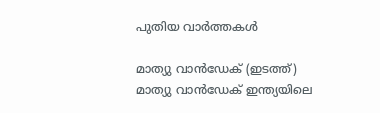പുതിയ വാര്‍ത്തകള്‍

മാത്യു വാന്‍ഡേക് (ഇടത്ത്) മാത്യു വാന്‍ഡേക് ഇന്ത്യയിലെ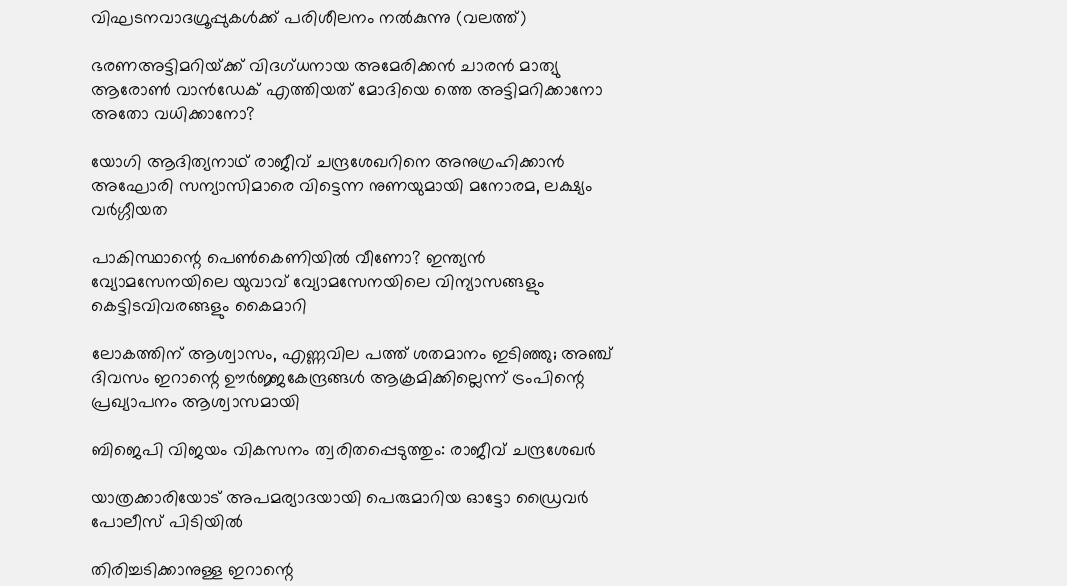വിഘടനവാദഗ്രൂപ്പുകള്‍ക്ക് പരിശീലനം നല്‍കുന്നു (വലത്ത്)

ഭരണഅട്ടിമറിയ്‌ക്ക് വിദഗ്ധനായ അമേരിക്കന്‍ ചാരന്‍ മാത്യു ആരോണ്‍ വാന്‍ഡേക് എത്തിയത് മോദിയെ ത്തെ അട്ടിമറിക്കാനോ അതോ വധിക്കാനോ?

യോഗി ആദിത്യനാഥ് രാജീവ് ചന്ദ്രശേഖറിനെ അനുഗ്രഹിക്കാന്‍ അഘോരി സന്യാസിമാരെ വിട്ടെന്ന നുണയുമായി മനോരമ, ലക്ഷ്യം വര്‍ഗ്ഗീയത

പാകിസ്ഥാന്റെ പെണ്‍കെണിയില്‍ വീണോ? ഇന്ത്യന്‍ വ്യോമസേനയിലെ യുവാവ് വ്യോമസേനയിലെ വിന്യാസങ്ങളും കെട്ടിടവിവരങ്ങളും കൈമാറി

ലോകത്തിന് ആശ്വാസം, എണ്ണവില പത്ത് ശതമാനം ഇടിഞ്ഞു; അഞ്ച് ദിവസം ഇറാന്റെ ഊര്‍ജ്ജകേന്ദ്രങ്ങള്‍ ആക്രമിക്കില്ലെന്ന് ട്രംപിന്റെ പ്രഖ്യാപനം ആശ്വാസമായി

ബിജെപി വിജയം വികസനം ത്വരിതപ്പെടുത്തും: രാജീവ് ചന്ദ്രശേഖർ

യാത്രക്കാരിയോട് അപമര്യാദയായി പെരുമാറിയ ഓട്ടോ ഡ്രൈവർ പോലീസ് പിടിയിൽ

തിരിച്ചടിക്കാനുള്ള ഇറാന്റെ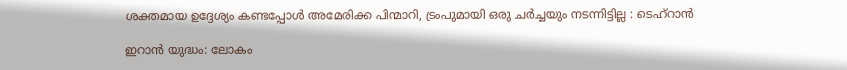ശക്തമായ ഉദ്ദേശ്യം കണ്ടപ്പോൾ അമേരിക്ക പിന്മാറി, ട്രംപുമായി ഒരു ചർച്ചയും നടന്നിട്ടില്ല : ടെഹ്‌റാൻ

ഇറാന്‍ യുദ്ധം: ലോകം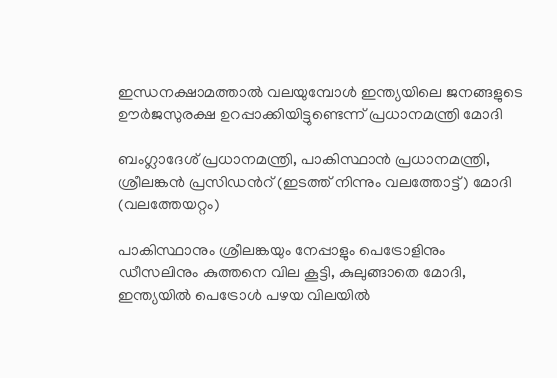ഇന്ധനക്ഷാമത്താല്‍ വലയുമ്പോള്‍ ഇന്ത്യയിലെ ജനങ്ങളുടെ ഊർജസുരക്ഷ ഉറപ്പാക്കിയിട്ടുണ്ടെന്ന് പ്രധാനമന്ത്രി മോദി

ബംഗ്ലാദേശ് പ്രധാനമന്ത്രി, പാകിസ്ഥാന്‍ പ്രധാനമന്ത്രി, ശ്രീലങ്കന്‍ പ്രസിഡന്‍റ് (ഇടത്ത് നിന്നും വലത്തോട്ട്) മോദി (വലത്തേയറ്റം)

പാകിസ്ഥാനും ശ്രീലങ്കയും നേപ്പാളും പെട്രോളിനും ഡീസലിനും കുത്തനെ വില കൂട്ടി, കുലുങ്ങാതെ മോദി, ഇന്ത്യയില്‍ പെട്രോള്‍ പഴയ വിലയില്‍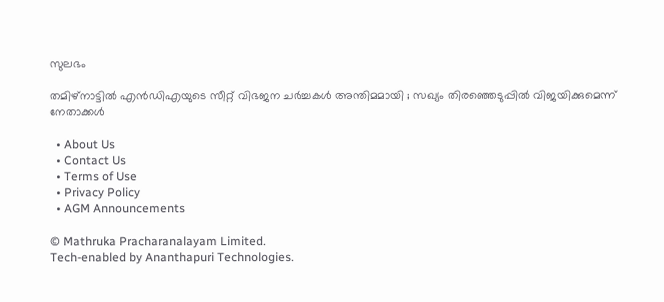സുലഭം

തമിഴ്നാട്ടിൽ എൻഡിഎയുടെ സീറ്റ് വിഭജന ചർച്ചകൾ അന്തിമമായി ; സഖ്യം തിരഞ്ഞെടുപ്പിൽ വിജയിക്കുമെന്ന് നേതാക്കൾ

  • About Us
  • Contact Us
  • Terms of Use
  • Privacy Policy
  • AGM Announcements

© Mathruka Pracharanalayam Limited.
Tech-enabled by Ananthapuri Technologies.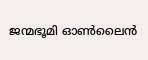ജന്മഭൂമി ഓണ്‍ലൈന്‍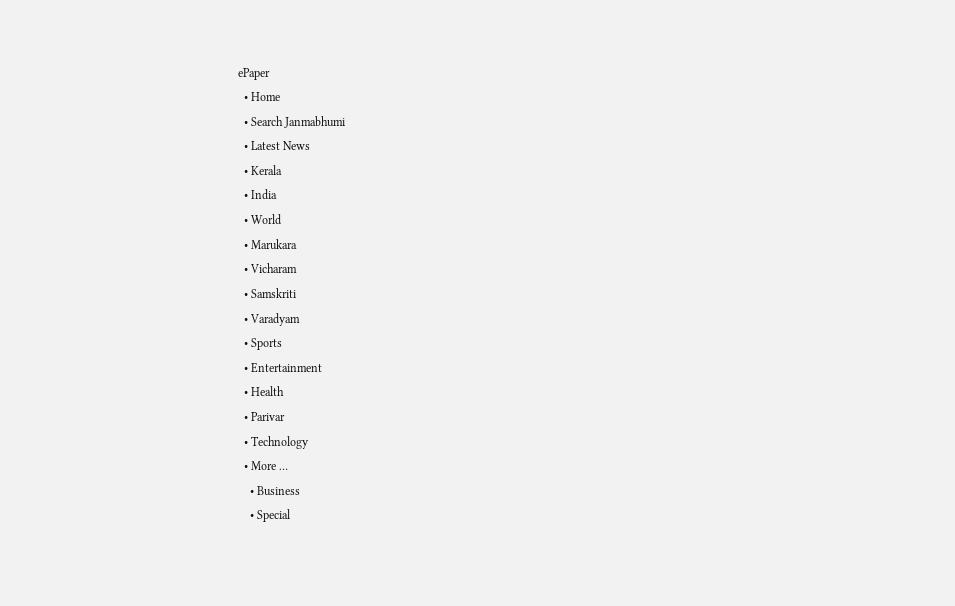ePaper
  • Home
  • Search Janmabhumi
  • Latest News
  • Kerala
  • India
  • World
  • Marukara
  • Vicharam
  • Samskriti
  • Varadyam
  • Sports
  • Entertainment
  • Health
  • Parivar
  • Technology
  • More …
    • Business
    • Special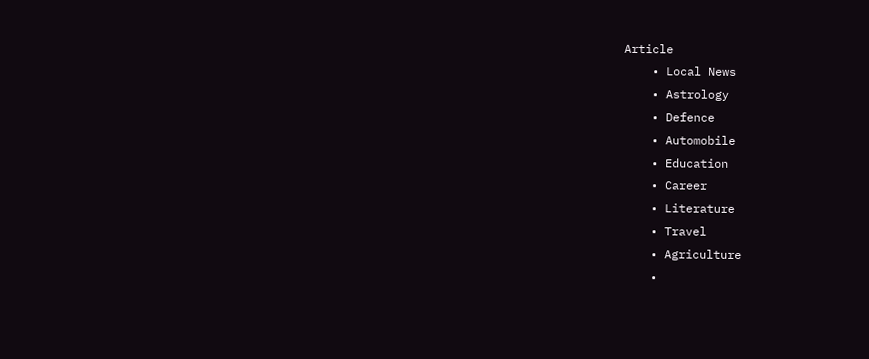Article
    • Local News
    • Astrology
    • Defence
    • Automobile
    • Education
    • Career
    • Literature
    • Travel
    • Agriculture
    •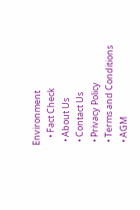Environment
    • Fact Check
  • About Us
  • Contact Us
  • Privacy Policy
  • Terms and Conditions
  • AGM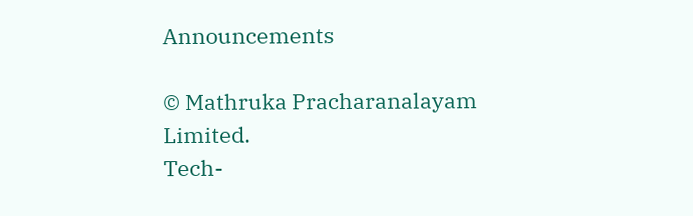Announcements

© Mathruka Pracharanalayam Limited.
Tech-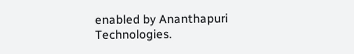enabled by Ananthapuri Technologies.